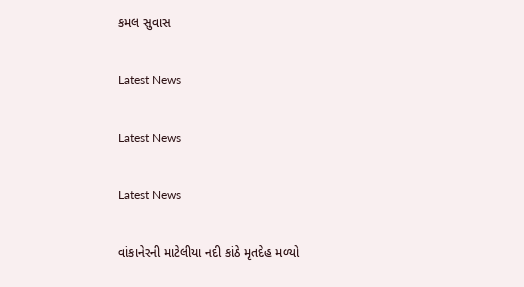કમલ સુવાસ

Latest News

Latest News

Latest News

વાંકાનેરની માટેલીયા નદી કાંઠે મૃતદેહ મળ્યો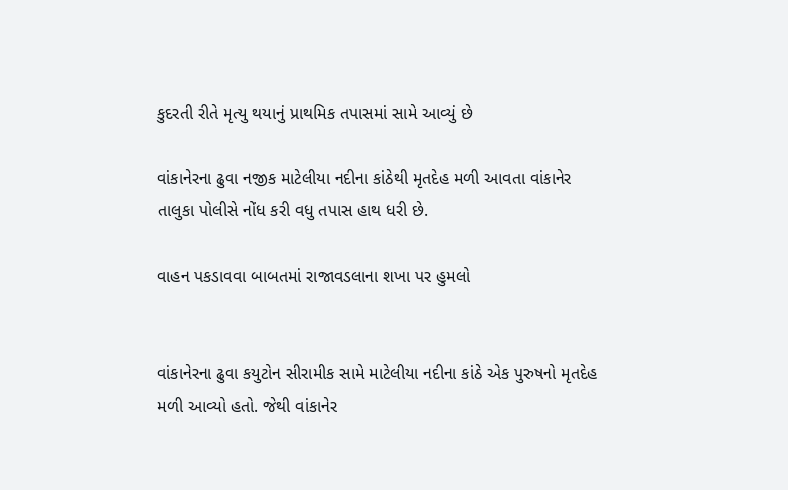કુદરતી રીતે મૃત્યુ થયાનું પ્રાથમિક તપાસમાં સામે આવ્યું છે

વાંકાનેરના ઢુવા નજીક માટેલીયા નદીના કાંઠેથી મૃતદેહ મળી આવતા વાંકાનેર તાલુકા પોલીસે નોંધ કરી વધુ તપાસ હાથ ધરી છે.

વાહન પકડાવવા બાબતમાં રાજાવડલાના શખા પર હુમલો


વાંકાનેરના ઢુવા કયુટોન સીરામીક સામે માટેલીયા નદીના કાંઠે એક પુરુષનો મૃતદેહ મળી આવ્યો હતો. જેથી વાંકાનેર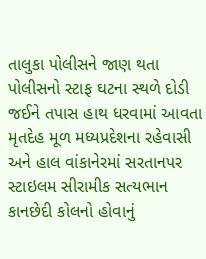તાલુકા પોલીસને જાણ થતા પોલીસનો સ્ટાફ ઘટના સ્થળે દોડી જઈને તપાસ હાથ ધરવામાં આવતા મૃતદેહ મૂળ મધ્યપ્રદેશના રહેવાસી અને હાલ વાંકાનેરમાં સરતાનપર સ્ટાઇલમ સીરામીક સત્યભાન કાનછેદી કોલનો હોવાનું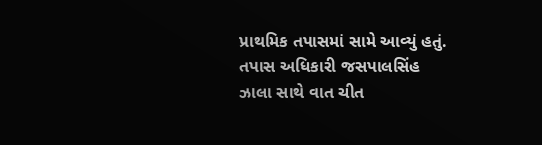પ્રાથમિક તપાસમાં સામે આવ્યું હતું.
તપાસ અધિકારી જસપાલસિંહ ઝાલા સાથે વાત ચીત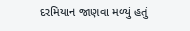દરમિયાન જાણવા મળ્યું હતું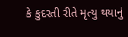કે કુદરતી રીતે મૃત્યુ થયાનું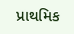પ્રાથમિક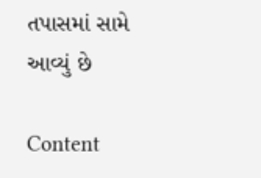તપાસમાં સામે આવ્યું છે

Content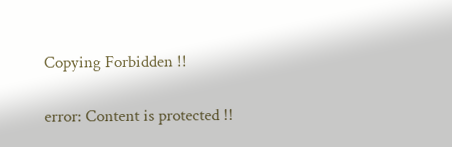Copying Forbidden !!

error: Content is protected !!